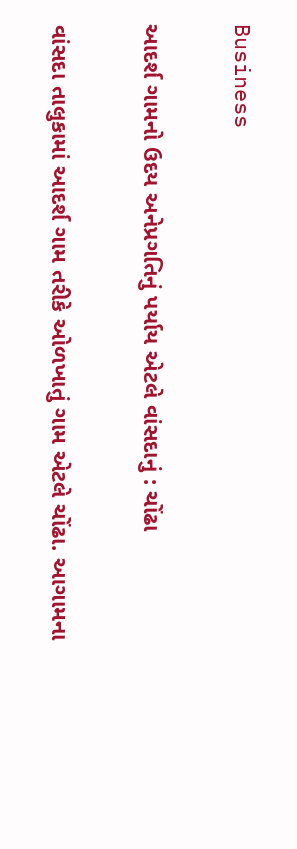Business

આદર્શ ગામનો ઉદય અનેપ્રગતિનું પર્યાય એટલે વાંસદાનું : ચોંઢા

વાંસદા તાલુકામાં આદર્શ ગામ તરીકે ઓળખાતું ગામ એટલે ચોંઢા. આગામના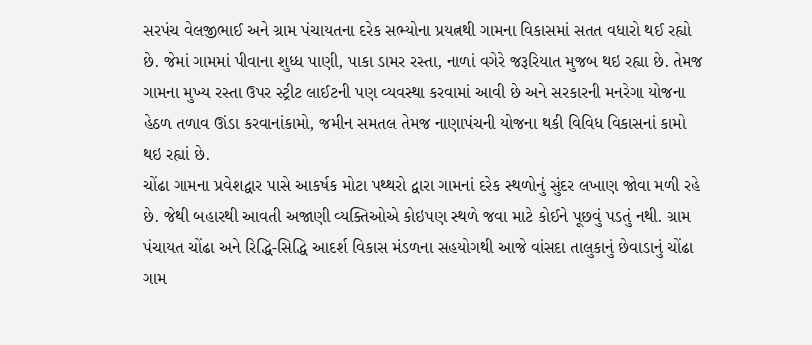સરપંચ વેલજીભાઈ અને ગ્રામ પંચાયતના દરેક સભ્યોના પ્રયત્નથી ગામના વિકાસમાં સતત વધારો થઈ રહ્યો છે. જેમાં ગામમાં પીવાના શુધ્ધ પાણી, પાકા ડામર રસ્તા, નાળાં વગેરે જરૂરિયાત મુજબ થઇ રહ્યા છે. તેમજ ગામના મુખ્ય રસ્તા ઉપર સ્ટ્રીટ લાઈટની પણ વ્યવસ્થા કરવામાં આવી છે અને સરકારની મનરેગા યોજના હેઠળ તળાવ ઊંડા કરવાનાંકામો, જમીન સમતલ તેમજ નાણાપંચની યોજના થકી વિવિધ વિકાસનાં કામો થઇ રહ્યાં છે.
ચોંઢા ગામના પ્રવેશદ્વાર પાસે આકર્ષક મોટા પથ્થરો દ્વારા ગામનાં દરેક સ્થળોનું સુંદર લખાણ જોવા મળી રહે છે. જેથી બહારથી આવતી અજાણી વ્યક્તિઓએ કોઇપણ સ્થળે જવા માટે કોઈને પૂછવું પડતું નથી. ગ્રામ પંચાયત ચોંઢા અને રિદ્ધિ-સિદ્ધિ આદર્શ વિકાસ મંડળના સહયોગથી આજે વાંસદા તાલુકાનું છેવાડાનું ચોંઢા ગામ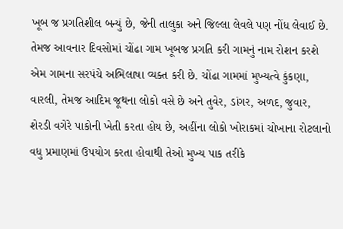ખૂબ જ પ્રગતિશીલ બન્યું છે, જેની તાલુકા અને જિલ્લા લેવલે પણ નોંધ લેવાઈ છે. તેમજ આવનાર દિવસોમાં ચોંઢા ગામ ખૂબજ પ્રગતિ કરી ગામનું નામ રોશન કરશે એમ ગામના સરપંચે અભિલાષા વ્યક્ત કરી છે. ચોંઢા ગામમાં મુખ્યત્વે કુંકણા, વારલી, તેમજ આદિમ જૂથના લોકો વસે છે અને તુવેર, ડાંગર, અળદ, જુવાર, શેરડી વગેરે પાકોની ખેતી કરતા હોય છે, અહીંના લોકો ખોરાકમાં ચોખાના રોટલાનો વધુ પ્રમાણમાં ઉપયોગ કરતા હોવાથી તેઓ મુખ્ય પાક તરીકે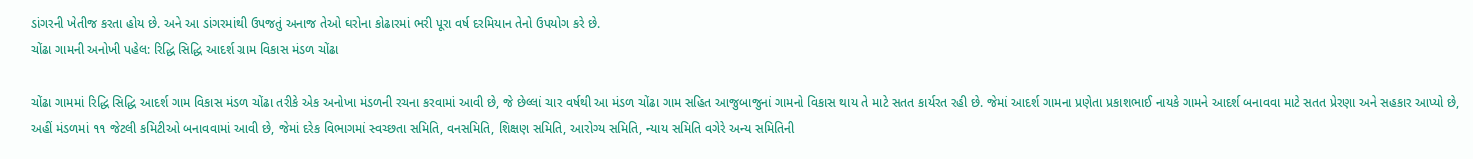ડાંગરની ખેતીજ કરતા હોય છે. અને આ ડાંગરમાંથી ઉપજતું અનાજ તેઓ ઘરોના કોઢારમાં ભરી પૂરા વર્ષ દરમિયાન તેનો ઉપયોગ કરે છે.
ચોંઢા ગામની અનોખી પહેલ: રિદ્ધિ સિદ્ધિ આદર્શ ગ્રામ વિકાસ મંડળ ચોંઢા

ચોંઢા ગામમાં રિદ્ધિ સિદ્ધિ આદર્શ ગામ વિકાસ મંડળ ચોંઢા તરીકે એક અનોખા મંડળની રચના કરવામાં આવી છે, જે છેલ્લાં ચાર વર્ષથી આ મંડળ ચોંઢા ગામ સહિત આજુબાજુનાં ગામનો વિકાસ થાય તે માટે સતત કાર્યરત રહી છે. જેમાં આદર્શ ગામના પ્રણેતા પ્રકાશભાઈ નાયકે ગામને આદર્શ બનાવવા માટે સતત પ્રેરણા અને સહકાર આપ્યો છે, અહીં મંડળમાં ૧૧ જેટલી કમિટીઓ બનાવવામાં આવી છે, જેમાં દરેક વિભાગમાં સ્વચ્છતા સમિતિ, વનસમિતિ, શિક્ષણ સમિતિ, આરોગ્ય સમિતિ, ન્યાય સમિતિ વગેરે અન્ય સમિતિની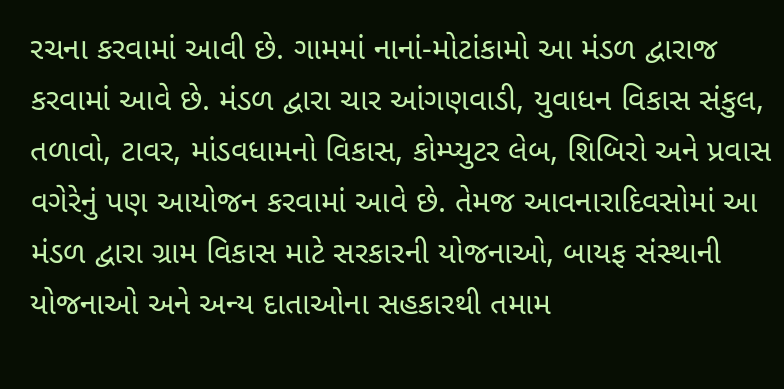રચના કરવામાં આવી છે. ગામમાં નાનાં-મોટાંકામો આ મંડળ દ્વારાજ કરવામાં આવે છે. મંડળ દ્વારા ચાર આંગણવાડી, યુવાધન વિકાસ સંકુલ, તળાવો, ટાવર, માંડવધામનો વિકાસ, કોમ્પ્યુટર લેબ, શિબિરો અને પ્રવાસ વગેરેનું પણ આયોજન કરવામાં આવે છે. તેમજ આવનારાદિવસોમાં આ મંડળ દ્વારા ગ્રામ વિકાસ માટે સરકારની યોજનાઓ, બાયફ સંસ્થાની યોજનાઓ અને અન્ય દાતાઓના સહકારથી તમામ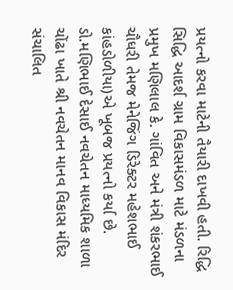પ્રયત્નો કરવા માટેની તૈયારી દાખવી હતી. રિદ્ધિ સિદ્ધિ આદર્શ ગ્રામ વિકાસમંડળ માટે મંડળના પ્રમુખ મણિલાલ કે. ગાંવિત અને મંત્રી શંકરભાઈ ચૌધરી તેમજ મેનેજિંગ ડિરેક્ટર મહેશભાઈ કાંહડોળીયા)એ ખૂબજ પ્રયત્નો કર્યા છે.
ડો.મણિભાઈ દેસાઈ નવચેતન માધ્યમિક શાળા
ચોંઢા ખાતે શ્રી નવચેતન માનવ વિકાસ મંદિર સંચાલિત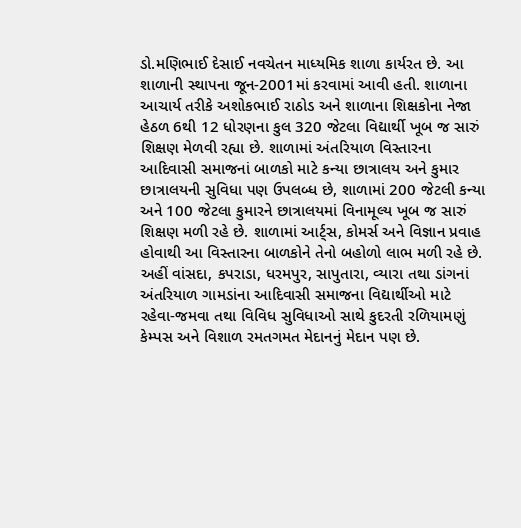ડો.મણિભાઈ દેસાઈ નવચેતન માધ્યમિક શાળા કાર્યરત છે. આ શાળાની સ્થાપના જૂન-2001માં કરવામાં આવી હતી. શાળાના આચાર્ય તરીકે અશોકભાઈ રાઠોડ અને શાળાના શિક્ષકોના નેજા હેઠળ 6થી 12 ધોરણના કુલ 320 જેટલા વિદ્યાર્થી ખૂબ જ સારું શિક્ષણ મેળવી રહ્યા છે. શાળામાં અંતરિયાળ વિસ્તારના આદિવાસી સમાજનાં બાળકો માટે કન્યા છાત્રાલય અને કુમાર છાત્રાલયની સુવિધા પણ ઉપલબ્ધ છે, શાળામાં 200 જેટલી કન્યા અને 100 જેટલા કુમારને છાત્રાલયમાં વિનામૂલ્ય ખૂબ જ સારું શિક્ષણ મળી રહે છે. શાળામાં આર્ટ્સ, કોમર્સ અને વિજ્ઞાન પ્રવાહ હોવાથી આ વિસ્તારના બાળકોને તેનો બહોળો લાભ મળી રહે છે. અહીં વાંસદા, કપરાડા, ધરમપુર, સાપુતારા, વ્યારા તથા ડાંગનાં અંતરિયાળ ગામડાંના આદિવાસી સમાજના વિદ્યાર્થીઓ માટે રહેવા-જમવા તથા વિવિધ સુવિધાઓ સાથે કુદરતી રળિયામણું કેમ્પસ અને વિશાળ રમતગમત મેદાનનું મેદાન પણ છે.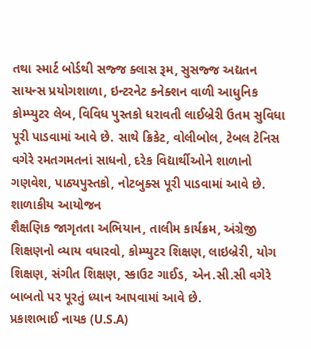તથા સ્માર્ટ બોર્ડથી સજ્જ ક્લાસ રૂમ, સુસજ્જ અદ્યતન સાયન્સ પ્રયોગશાળા, ઇન્ટરનેટ કનેક્શન વાળી આધુનિક કોમ્પ્યુટર લેબ, વિવિધ પુસ્તકો ધરાવતી લાઈબ્રેરી ઉતમ સુવિધા પૂરી પાડવામાં આવે છે. સાથે ક્રિકેટ, વોલીબોલ, ટેબલ ટેનિસ વગેરે રમતગમતનાં સાધનો, દરેક વિદ્યાર્થીઓને શાળાનો ગણવેશ, પાઠ્યપુસ્તકો, નોટબુક્સ પૂરી પાડવામાં આવે છે.
શાળાકીય આયોજન
શૈક્ષણિક જાગૃતતા અભિયાન, તાલીમ કાર્યક્રમ, અંગ્રેજી શિક્ષણનો વ્યાય વધારવો, કોમ્પ્યુટર શિક્ષણ, લાઇબ્રેરી, યોગ શિક્ષણ, સંગીત શિક્ષણ, સ્કાઉટ ગાઈડ, એન.સી.સી વગેરે બાબતો પર પૂરતું ધ્યાન આપવામાં આવે છે.
પ્રકાશભાઈ નાયક (U.S.A)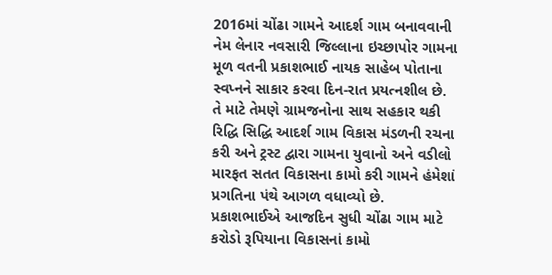2016માં ચોંઢા ગામને આદર્શ ગામ બનાવવાની નેમ લેનાર નવસારી જિલ્લાના ઇચ્છાપોર ગામના મૂળ વતની પ્રકાશભાઈ નાયક સાહેબ પોતાના સ્વપ્નને સાકાર કરવા દિન-રાત પ્રયત્નશીલ છે. તે માટે તેમણે ગ્રામજનોના સાથ સહકાર થકી રિદ્ધિ સિદ્ધિ આદર્શ ગામ વિકાસ મંડળની રચના કરી અને ટ્રસ્ટ દ્વારા ગામના યુવાનો અને વડીલો મારફત સતત વિકાસના કામો કરી ગામને હંમેશાં પ્રગતિના પંથે આગળ વધાવ્યો છે. પ્રકાશભાઈએ આજદિન સુધી ચોંઢા ગામ માટે કરોડો રૂપિયાના વિકાસનાં કામો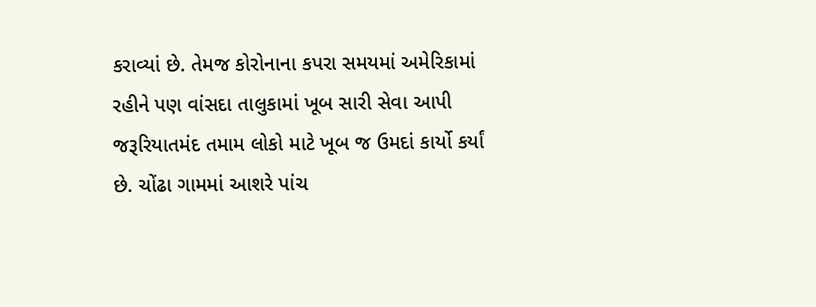કરાવ્યાં છે. તેમજ કોરોનાના કપરા સમયમાં અમેરિકામાં રહીને પણ વાંસદા તાલુકામાં ખૂબ સારી સેવા આપી જરૂરિયાતમંદ તમામ લોકો માટે ખૂબ જ ઉમદાં કાર્યો કર્યાં છે. ચોંઢા ગામમાં આશરે પાંચ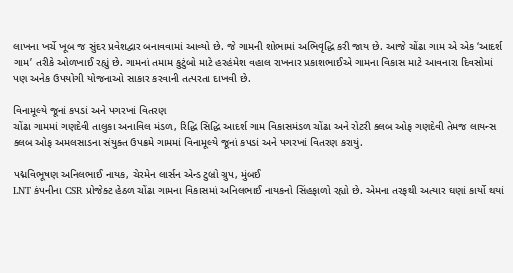લાખના ખર્ચે ખૂબ જ સુંદર પ્રવેશદ્વાર બનાવવામાં આવ્યો છે. જે ગામની શોભામાં અભિવૃદ્ધિ કરી જાય છે. આજે ચોંઢા ગામ એ એક ‘આદર્શ ગામ’ તરીકે ઓળખાઈ રહ્યું છે. ગામનાં તમામ કુટુંબો માટે હરહંમેશ વહાલ રાખનાર પ્રકાશભાઈએ ગામના વિકાસ માટે આવનારા દિવસોમાં પણ અનેક ઉપયોગી યોજનાઓ સાકાર કરવાની તત્પરતા દાખવી છે.

વિનામૂલ્યે જૂનાં કપડાં અને પગરખાં વિતરણ
ચોંઢા ગામમાં ગણદેવી તાલુકા અનાવિલ મંડળ, રિદ્ધિ સિદ્ધિ આદર્શ ગામ વિકાસમંડળ ચોંઢા અને રોટરી ક્લબ ઓફ ગણદેવી તેમજ લાયન્સ ક્લબ ઓફ અમલસાડના સંયુક્ત ઉપક્રમે ગામમાં વિનામૂલ્યે જૂનાં કપડાં અને પગરખાં વિતરણ કરાયું.

પદ્મવિભૂષણ અનિલભાઈ નાયક, ચેરમેન લાર્સન એન્ડ ટુબ્રો ગ્રુપ, મુંબઈ
LNT કંપનીના CSR પ્રોજેક્ટ હેઠળ ચોંઢા ગામના વિકાસમાં અનિલભાઈ નાયકનો સિંહફાળો રહ્યો છે. એમના તરફથી અત્યાર ઘણાં કાર્યો થયાં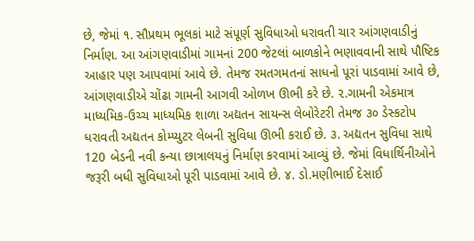છે, જેમાં ૧. સૌપ્રથમ ભૂલકાં માટે સંપૂર્ણ સુવિધાઓ ધરાવતી ચાર આંગણવાડીનું નિર્માણ. આ આંગણવાડીમાં ગામનાં 200 જેટલાં બાળકોને ભણાવવાની સાથે પૌષ્ટિક આહાર પણ આપવામાં આવે છે. તેમજ રમતગમતનાં સાધનો પૂરાં પાડવામાં આવે છે, આંગણવાડીએ ચોંઢા ગામની આગવી ઓળખ ઊભી કરે છે. ૨.ગામની એકમાત્ર માધ્યમિક-ઉચ્ચ માધ્યમિક શાળા અદ્યતન સાયન્સ લેબોરેટરી તેમજ ૩૦ ડેસ્કટોપ ધરાવતી અદ્યતન કોમ્પ્યુટર લેબની સુવિધા ઊભી કરાઈ છે. ૩. અદ્યતન સુવિધા સાથે 120 બેડની નવી કન્યા છાત્રાલયનું નિર્માણ કરવામાં આવ્યું છે. જેમાં વિધાર્થિનીઓને જરૂરી બધી સુવિધાઓ પૂરી પાડવામાં આવે છે. ૪. ડો.મણીભાઈ દેસાઈ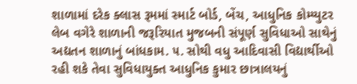શાળામાં દરેક ક્લાસ રૂમમાં સ્માર્ટ બોર્ડ, બેંચ, આધુનિક કોમ્પ્યુટર લેબ વગેરે શાળાની જરૂરિયાત મુજબની સંપૂર્ણ સુવિધાઓ સાથેનું અદ્યતન શાળાનું બાંધકામ. ૫. સોથી વધુ આદિવાસી વિદ્યાર્થીઓ રહી શકે તેવા સુવિધાયુક્ત આધુનિક કુમાર છાત્રાલયનું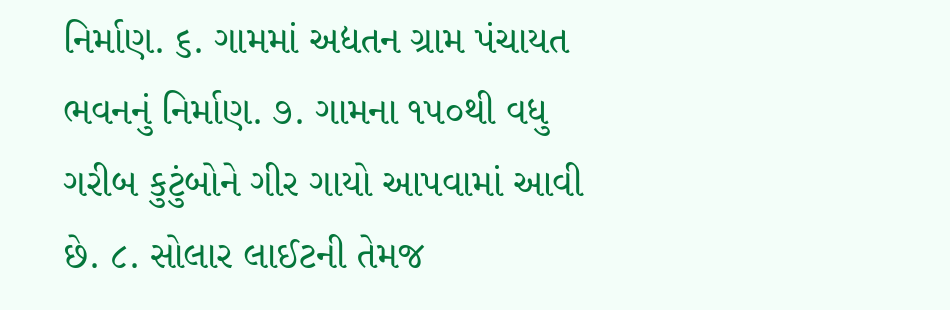નિર્માણ. ૬. ગામમાં અદ્યતન ગ્રામ પંચાયત ભવનનું નિર્માણ. ૭. ગામના ૧૫૦થી વધુ ગરીબ કુટુંબોને ગીર ગાયો આપવામાં આવી છે. ૮. સોલાર લાઈટની તેમજ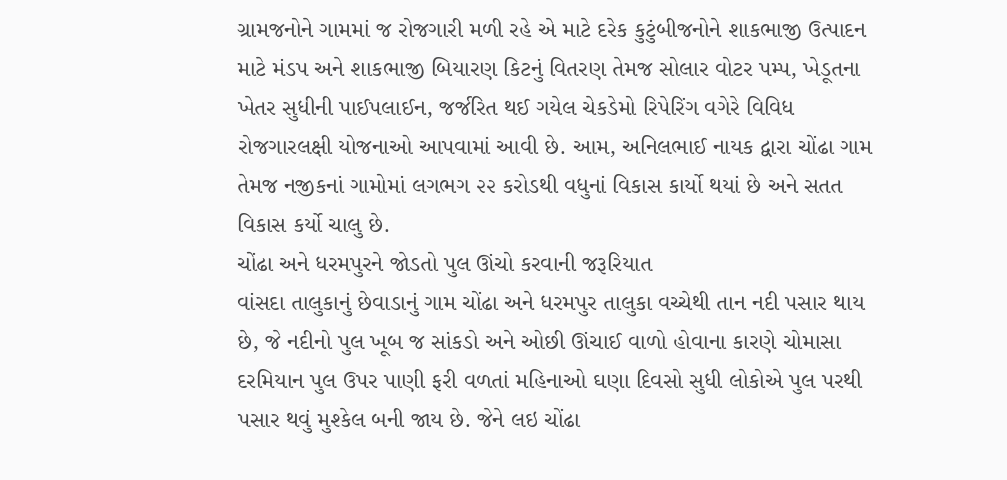ગ્રામજનોને ગામમાં જ રોજગારી મળી રહે એ માટે દરેક કુટુંબીજનોને શાકભાજી ઉત્પાદન માટે મંડપ અને શાકભાજી બિયારણ કિટનું વિતરણ તેમજ સોલાર વોટર પમ્પ, ખેડૂતના ખેતર સુધીની પાઈપલાઈન, જર્જરિત થઈ ગયેલ ચેકડેમો રિપેરિંગ વગેરે વિવિધ રોજગારલક્ષી યોજનાઓ આપવામાં આવી છે. આમ, અનિલભાઈ નાયક દ્વારા ચોંઢા ગામ તેમજ નજીકનાં ગામોમાં લગભગ ૨૨ કરોડથી વધુનાં વિકાસ કાર્યો થયાં છે અને સતત વિકાસ કર્યો ચાલુ છે.
ચોંઢા અને ધરમપુરને જોડતો પુલ ઊંચો કરવાની જરૂરિયાત
વાંસદા તાલુકાનું છેવાડાનું ગામ ચોંઢા અને ધરમપુર તાલુકા વચ્ચેથી તાન નદી પસાર થાય છે, જે નદીનો પુલ ખૂબ જ સાંકડો અને ઓછી ઊંચાઈ વાળો હોવાના કારણે ચોમાસા દરમિયાન પુલ ઉપર પાણી ફરી વળતાં મહિનાઓ ઘણા દિવસો સુધી લોકોએ પુલ પરથી પસાર થવું મુશ્કેલ બની જાય છે. જેને લઇ ચોંઢા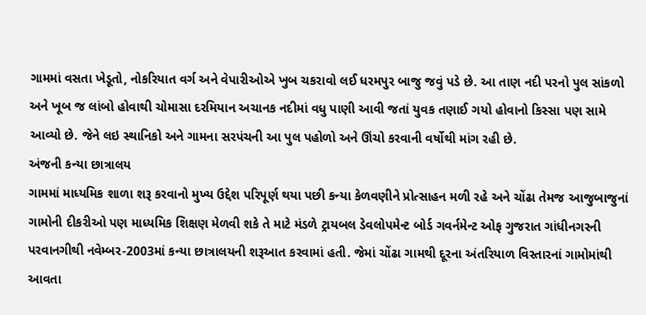ગામમાં વસતા ખેડૂતો, નોકરિયાત વર્ગ અને વેપારીઓએ ખુબ ચકરાવો લઈ ધરમપુર બાજુ જવું પડે છે. આ તાણ નદી પરનો પુલ સાંકળો અને ખૂબ જ લાંબો હોવાથી ચોમાસા દરમિયાન અચાનક નદીમાં વધુ પાણી આવી જતાં યુવક તણાઈ ગયો હોવાનો કિસ્સા પણ સામે આવ્યો છે. જેને લઇ સ્થાનિકો અને ગામના સરપંચની આ પુલ પહોળો અને ઊંચો કરવાની વર્ષોથી માંગ રહી છે.
અંજની કન્યા છાત્રાલય
ગામમાં માધ્યમિક શાળા શરૂ કરવાનો મુખ્ય ઉદ્દેશ પરિપૂર્ણ થયા પછી કન્યા કેળવણીને પ્રોત્સાહન મળી રહે અને ચોંઢા તેમજ આજુબાજુનાં ગામોની દીકરીઓ પણ માધ્યમિક શિક્ષણ મેળવી શકે તે માટે મંડળે ટ્રાયબલ ડેવલોપમેન્ટ બોર્ડ ગવર્નમેન્ટ ઓફ ગુજરાત ગાંધીનગરની પરવાનગીથી નવેમ્બર-2003માં કન્યા છાત્રાલયની શરૂઆત કરવામાં હતી. જેમાં ચોંઢા ગામથી દૂરના અંતરિયાળ વિસ્તારનાં ગામોમાંથી આવતા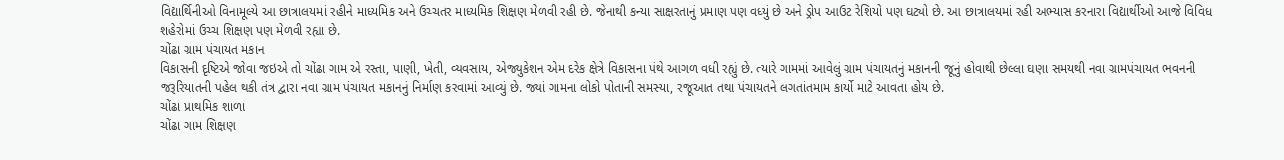વિદ્યાર્થિનીઓ વિનામૂલ્યે આ છાત્રાલયમાં રહીને માધ્યમિક અને ઉચ્ચતર માધ્યમિક શિક્ષણ મેળવી રહી છે. જેનાથી કન્યા સાક્ષરતાનું પ્રમાણ પણ વધ્યું છે અને ડ્રોપ આઉટ રેશિયો પણ ઘટ્યો છે. આ છાત્રાલયમાં રહી અભ્યાસ કરનારા વિદ્યાર્થીઓ આજે વિવિધ શહેરોમાં ઉચ્ચ શિક્ષણ પણ મેળવી રહ્યા છે.
ચોંઢા ગ્રામ પંચાયત મકાન
વિકાસની દૃષ્ટિએ જોવા જઇએ તો ચોંઢા ગામ એ રસ્તા, પાણી, ખેતી, વ્યવસાય, એજ્યુકેશન એમ દરેક ક્ષેત્રે વિકાસના પંથે આગળ વધી રહ્યું છે. ત્યારે ગામમાં આવેલું ગ્રામ પંચાયતનું મકાનની જૂનું હોવાથી છેલ્લા ઘણા સમયથી નવા ગ્રામપંચાયત ભવનની જરૂરિયાતની પહેલ થકી તંત્ર દ્વારા નવા ગ્રામ પંચાયત મકાનનું નિર્માણ કરવામાં આવ્યું છે. જ્યાં ગામના લોકો પોતાની સમસ્યા, રજૂઆત તથા પંચાયતને લગતાંતમામ કાર્યો માટે આવતા હોય છે.
ચોંઢા પ્રાથમિક શાળા
ચોંઢા ગામ શિક્ષણ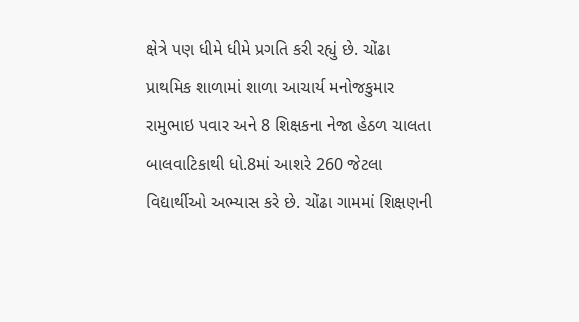ક્ષેત્રે પણ ધીમે ધીમે પ્રગતિ કરી રહ્યું છે. ચોંઢા પ્રાથમિક શાળામાં શાળા આચાર્ય મનોજકુમાર રામુભાઇ પવાર અને 8 શિક્ષકના નેજા હેઠળ ચાલતા બાલવાટિકાથી ધો.8માં આશરે 260 જેટલા વિદ્યાર્થીઓ અભ્યાસ કરે છે. ચોંઢા ગામમાં શિક્ષણની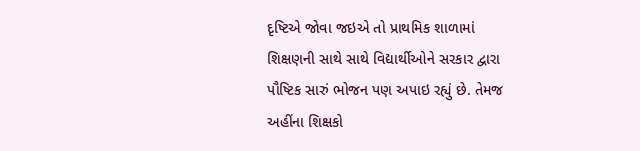દૃષ્ટિએ જોવા જઇએ તો પ્રાથમિક શાળામાં શિક્ષણની સાથે સાથે વિદ્યાર્થીઓને સરકાર દ્વારા પૌષ્ટિક સારું ભોજન પણ અપાઇ રહ્યું છે. તેમજ અહીંના શિક્ષકો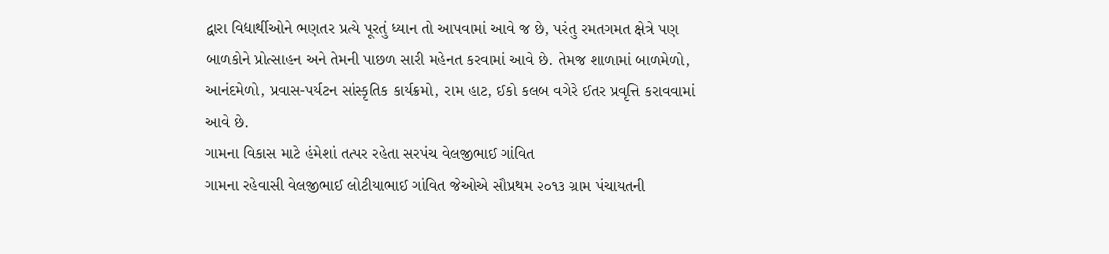દ્વારા વિદ્યાર્થીઓને ભણતર પ્રત્યે પૂરતું ધ્યાન તો આપવામાં આવે જ છે, પરંતુ રમતગમત ક્ષેત્રે પણ બાળકોને પ્રોત્સાહન અને તેમની પાછળ સારી મહેનત કરવામાં આવે છે. તેમજ શાળામાં બાળમેળો, આનંદમેળો, પ્રવાસ-પર્યટન સાંસ્કૃતિક કાર્યક્રમો, રામ હાટ, ઈકો કલબ વગેરે ઈતર પ્રવૃત્તિ કરાવવામાં આવે છે.
ગામના વિકાસ માટે હંમેશાં તત્પર રહેતા સરપંચ વેલજીભાઈ ગાંવિત
ગામના રહેવાસી વેલજીભાઈ લોટીયાભાઈ ગાંવિત જેઓએ સૌપ્રથમ ૨૦૧૩ ગ્રામ પંચાયતની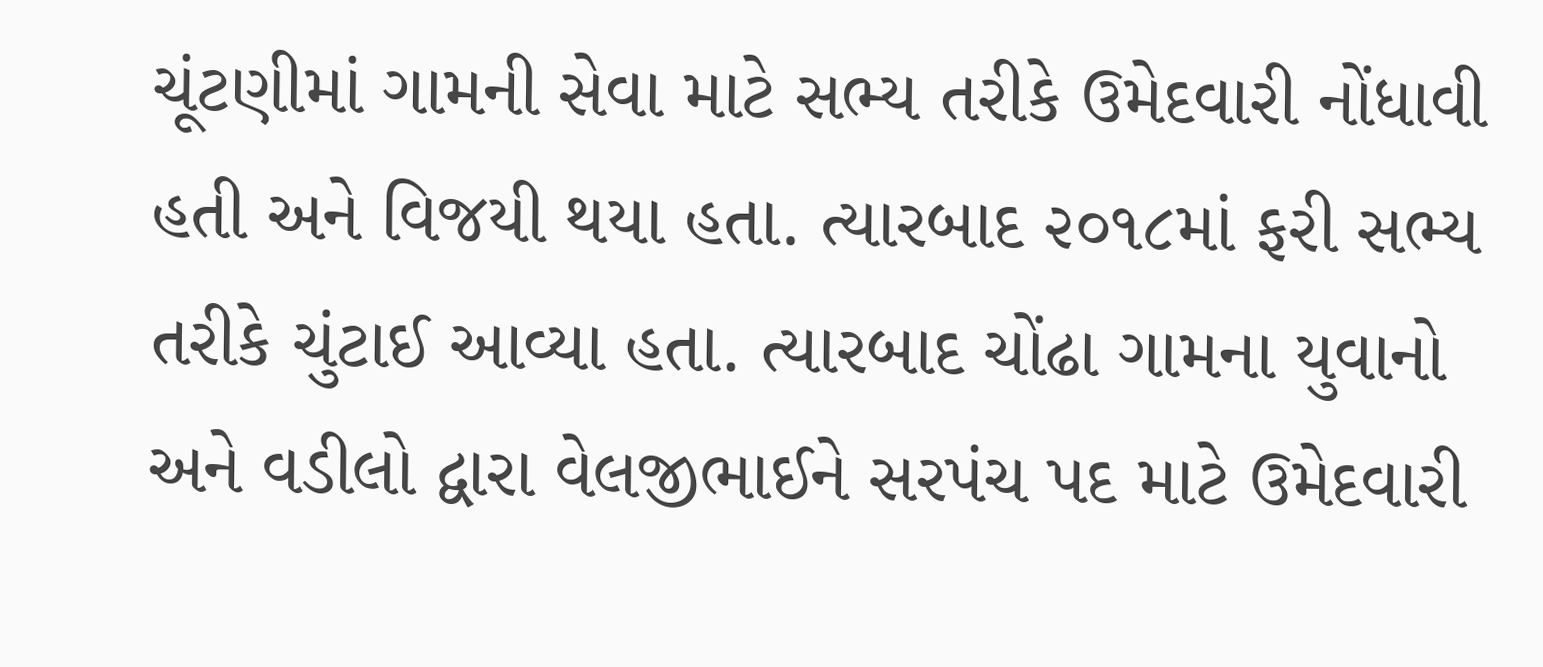ચૂંટણીમાં ગામની સેવા માટે સભ્ય તરીકે ઉમેદવારી નોંધાવી હતી અને વિજયી થયા હતા. ત્યારબાદ ૨૦૧૮માં ફરી સભ્ય તરીકે ચુંટાઈ આવ્યા હતા. ત્યારબાદ ચોંઢા ગામના યુવાનો અને વડીલો દ્વારા વેલજીભાઈને સરપંચ પદ માટે ઉમેદવારી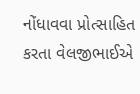નોંધાવવા પ્રોત્સાહિત કરતા વેલજીભાઈએ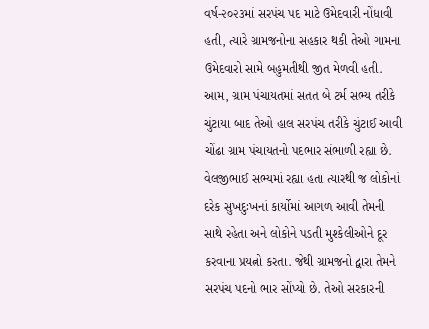વર્ષ-૨૦૨૩માં સરપંચ પદ માટે ઉમેદવારી નોંધાવી હતી, ત્યારે ગ્રામજનોના સહકાર થકી તેઓ ગામના ઉમેદવારો સામે બહુમતીથી જીત મેળવી હતી. આમ, ગ્રામ પંચાયતમાં સતત બે ટર્મ સભ્ય તરીકે ચુંટાયા બાદ તેઓ હાલ સરપંચ તરીકે ચુંટાઈ આવી ચોંઢા ગ્રામ પંચાયતનો પદભાર સંભાળી રહ્યા છે. વેલજીભાઈ સભ્યમાં રહ્યા હતા ત્યારથી જ લોકોનાં દરેક સુખદુઃખનાં કાર્યોમાં આગળ આવી તેમની સાથે રહેતા અને લોકોને પડતી મુશ્કેલીઓને દૂર કરવાના પ્રયત્નો કરતા. જેથી ગ્રામજનો દ્વારા તેમને સરપંચ પદનો ભાર સોંપ્યો છે. તેઓ સરકારની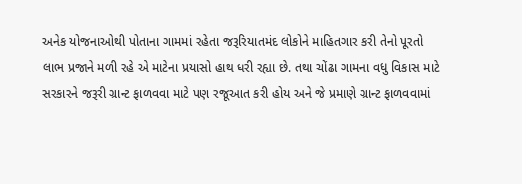અનેક યોજનાઓથી પોતાના ગામમાં રહેતા જરૂરિયાતમંદ લોકોને માહિતગાર કરી તેનો પૂરતો લાભ પ્રજાને મળી રહે એ માટેના પ્રયાસો હાથ ધરી રહ્યા છે. તથા ચોંઢા ગામના વધુ વિકાસ માટે સરકારને જરૂરી ગ્રાન્ટ ફાળવવા માટે પણ રજૂઆત કરી હોય અને જે પ્રમાણે ગ્રાન્ટ ફાળવવામાં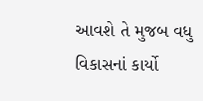આવશે તે મુજબ વધુ વિકાસનાં કાર્યો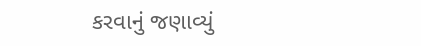કરવાનું જણાવ્યું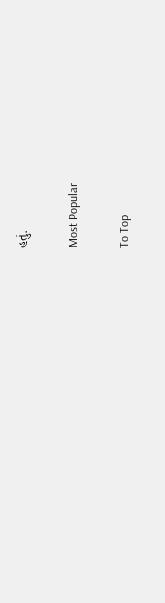હતું.

Most Popular

To Top